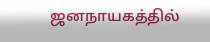ஜனநாயகத்தில்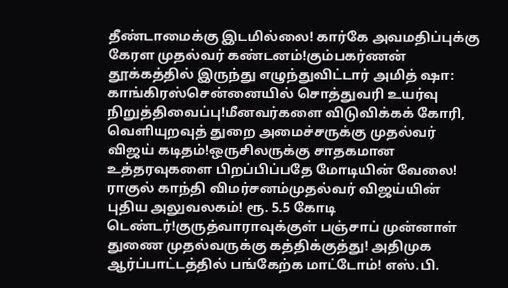தீண்டாமைக்கு இடமில்லை! கார்கே அவமதிப்புக்கு கேரள முதல்வர் கண்டனம்!கும்பகர்ணன் தூக்கத்தில் இருந்து எழுந்துவிட்டார் அமித் ஷா: காங்கிரஸ்சென்னையில் சொத்துவரி உயர்வு நிறுத்திவைப்பு!மீனவர்களை விடுவிக்கக் கோரி, வெளியுறவுத் துறை அமைச்சருக்கு முதல்வர் விஜய் கடிதம்!ஒருசிலருக்கு சாதகமான உத்தரவுகளை பிறப்பிப்பதே மோடியின் வேலை! ராகுல் காந்தி விமர்சனம்முதல்வர் விஜய்யின் புதிய அலுவலகம்! ரூ. 5.5 கோடி டெண்டர்!குருத்வாராவுக்குள் பஞ்சாப் முன்னாள் துணை முதல்வருக்கு கத்திக்குத்து! அதிமுக ஆர்ப்பாட்டத்தில் பங்கேற்க மாட்டோம்! எஸ்.பி.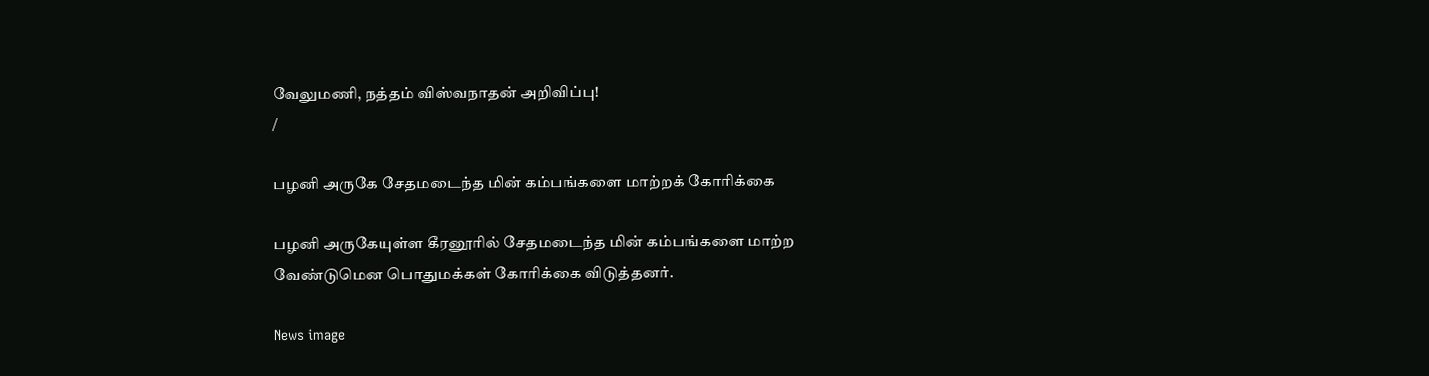வேலுமணி, நத்தம் விஸ்வநாதன் அறிவிப்பு!
/

பழனி அருகே சேதமடைந்த மின் கம்பங்களை மாற்றக் கோரிக்கை

பழனி அருகேயுள்ள கீரனூரில் சேதமடைந்த மின் கம்பங்களை மாற்ற வேண்டுமென பொதுமக்கள் கோரிக்கை விடுத்தனர்.

News image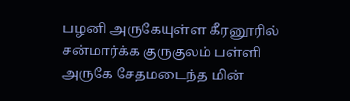பழனி அருகேயுள்ள கீரனூரில் சன்மார்க்க குருகுலம் பள்ளி அருகே சேதமடைந்த மின்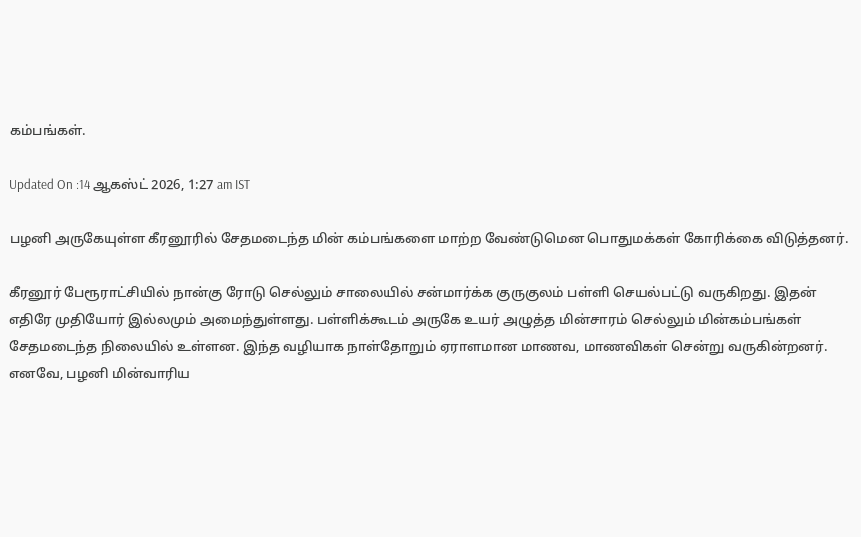கம்பங்கள்.

Updated On :14 ஆகஸ்ட் 2026, 1:27 am IST

பழனி அருகேயுள்ள கீரனூரில் சேதமடைந்த மின் கம்பங்களை மாற்ற வேண்டுமென பொதுமக்கள் கோரிக்கை விடுத்தனர்.

கீரனூர் பேரூராட்சியில் நான்கு ரோடு செல்லும் சாலையில் சன்மார்க்க குருகுலம் பள்ளி செயல்பட்டு வருகிறது. இதன் எதிரே முதியோர் இல்லமும் அமைந்துள்ளது. பள்ளிக்கூடம் அருகே உயர் அழுத்த மின்சாரம் செல்லும் மின்கம்பங்கள் சேதமடைந்த நிலையில் உள்ளன. இந்த வழியாக நாள்தோறும் ஏராளமான மாணவ, மாணவிகள் சென்று வருகின்றனர். எனவே, பழனி மின்வாரிய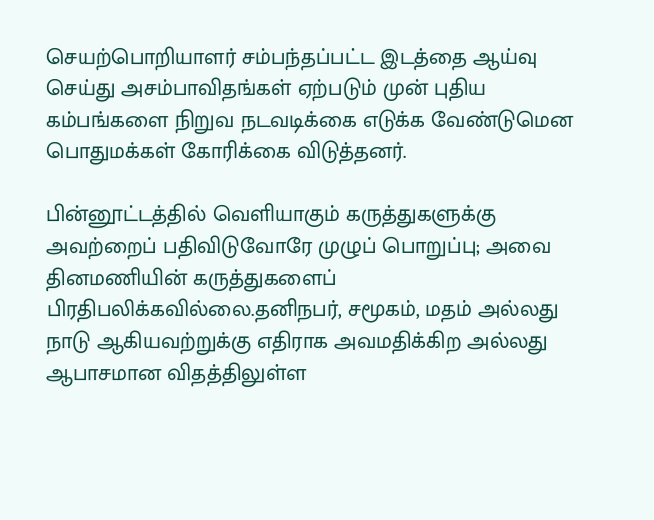செயற்பொறியாளர் சம்பந்தப்பட்ட இடத்தை ஆய்வு செய்து அசம்பாவிதங்கள் ஏற்படும் முன் புதிய கம்பங்களை நிறுவ நடவடிக்கை எடுக்க வேண்டுமென பொதுமக்கள் கோரிக்கை விடுத்தனர்.

பின்னூட்டத்தில் வெளியாகும் கருத்துகளுக்கு அவற்றைப் பதிவிடுவோரே முழுப் பொறுப்பு; அவை தினமணியின் கருத்துகளைப் பிரதிபலிக்கவில்லை.தனிநபர், சமூகம், மதம் அல்லது நாடு ஆகியவற்றுக்கு எதிராக அவமதிக்கிற அல்லது ஆபாசமான விதத்திலுள்ள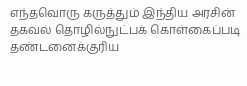எந்தவொரு கருத்தும் இந்திய அரசின் தகவல் தொழில்நுட்பக் கொள்கைப்படி தண்டனைக்குரிய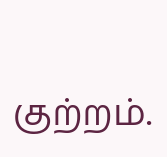குற்றம்.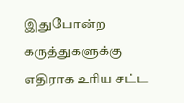இதுபோன்ற கருத்துகளுக்கு எதிராக உரிய சட்ட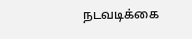நடவடிக்கை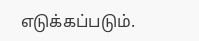எடுக்கப்படும்.